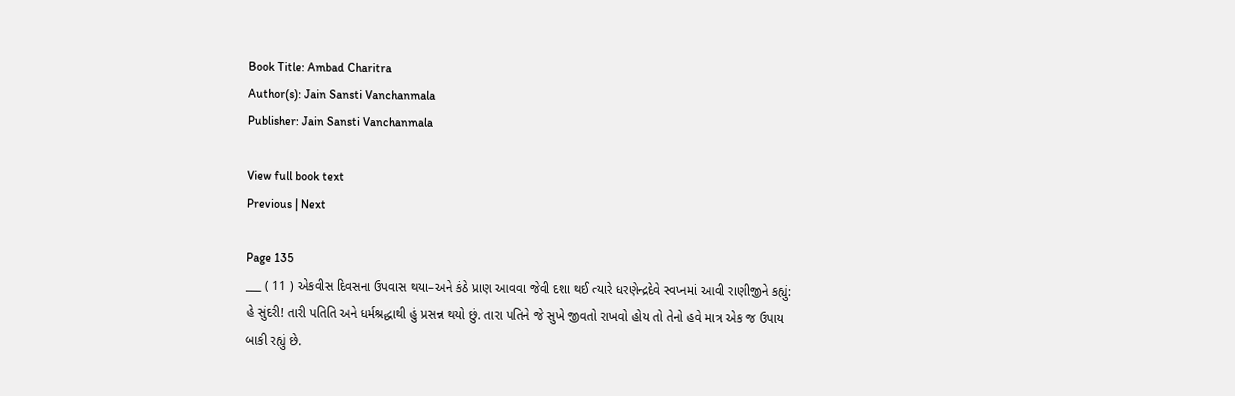Book Title: Ambad Charitra
Author(s): Jain Sansti Vanchanmala
Publisher: Jain Sansti Vanchanmala

View full book text
Previous | Next

Page 135
___ ( 11 ) એકવીસ દિવસના ઉપવાસ થયા–અને કંઠે પ્રાણ આવવા જેવી દશા થઈ ત્યારે ધરણેન્દ્રદેવે સ્વપ્નમાં આવી રાણીજીને કહ્યું: હે સુંદરી! તારી પતિતિ અને ધર્મશ્રદ્ધાથી હું પ્રસન્ન થયો છું. તારા પતિને જે સુખે જીવતો રાખવો હોય તો તેનો હવે માત્ર એક જ ઉપાય બાકી રહ્યું છે.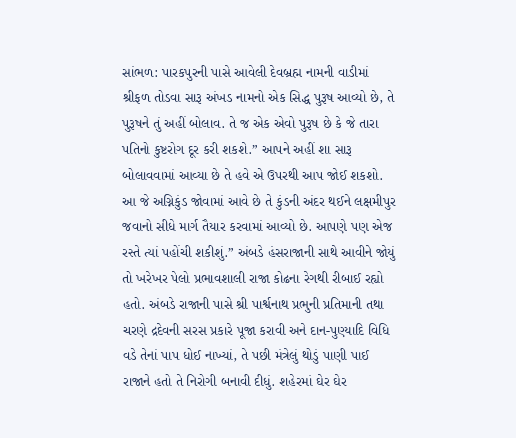સાંભળ: પારકપુરની પાસે આવેલી દેવબ્રહ્મ નામની વાડીમાં શ્રીફળ તોડવા સારૂ અંખડ નામનો એક સિદ્ધ પુરૂષ આવ્યો છે, તે પુરૂષને તું અહીં બોલાવ. તે જ એક એવો પુરૂષ છે કે જે તારા પતિનો કુષ્ટરોગ દૂર કરી શકશે.” આપને અહીં શા સારૂ બોલાવવામાં આવ્યા છે તે હવે એ ઉપરથી આપ જોઈ શકશો. આ જે અગ્નિકુંડ જોવામાં આવે છે તે કુંડની અંદર થઈને લક્ષમીપુર જવાનો સીધે માર્ગ તૈયાર કરવામાં આવ્યો છે. આપણે પણ એજ રસ્તે ત્યાં પહોંચી શકીશું.” અંબડે હંસરાજાની સાથે આવીને જોયું તો ખરેખર પેલો પ્રભાવશાલી રાજા કોઢના રેગથી રીબાઈ રહ્યો હતો. અંબડે રાજાની પાસે શ્રી પાર્શ્વનાથ પ્રભુની પ્રતિમાની તથા ચરણે દ્રદેવની સરસ પ્રકારે પૂજા કરાવી અને દાન-પુણ્યાદિ વિધિ વડે તેનાં પાપ ધોઈ નાખ્યાં, તે પછી મંત્રેલું થોડું પાણી પાઈ રાજાને હતો તે નિરોગી બનાવી દીધું. શહેરમાં ઘેર ઘેર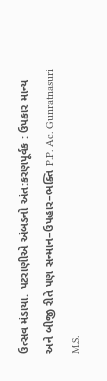ઉત્સવ મંડાયા. પટરાણીએ અંબડનો અંત:કરણપૂર્વક : ઉપકાર માન્ય અને બીજી રીતે પણ સન્માન–ઉપહાર–ભક્તિ P.P. Ac. Gunratnasuri M.S.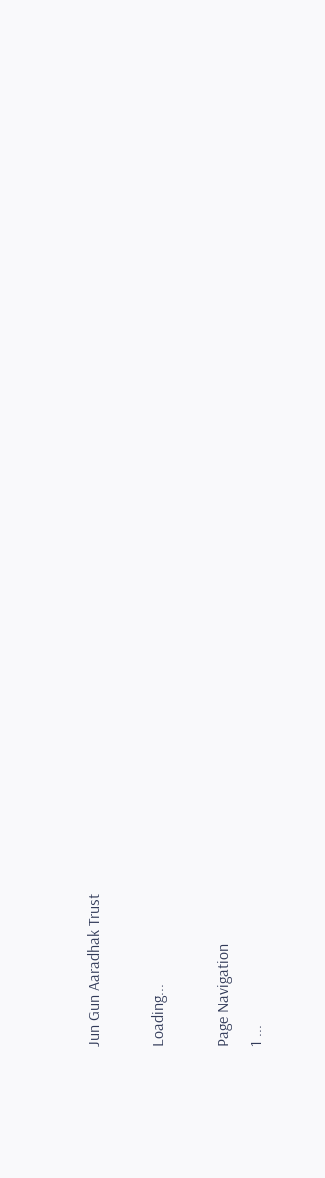Jun Gun Aaradhak Trust

Loading...

Page Navigation
1 ...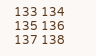133 134 135 136 137 138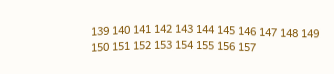139 140 141 142 143 144 145 146 147 148 149 150 151 152 153 154 155 156 157